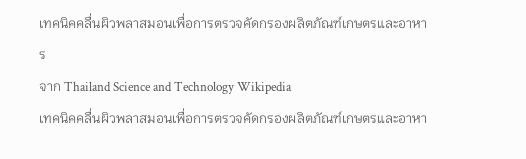เทคนิคคลื่นผิวพลาสมอนเพื่อการตรวจคัดกรองผลิตภัณฑ์เกษตรและอาหาร
จาก Thailand Science and Technology Wikipedia
เทคนิคคลื่นผิวพลาสมอนเพื่อการตรวจคัดกรองผลิตภัณฑ์เกษตรและอาหา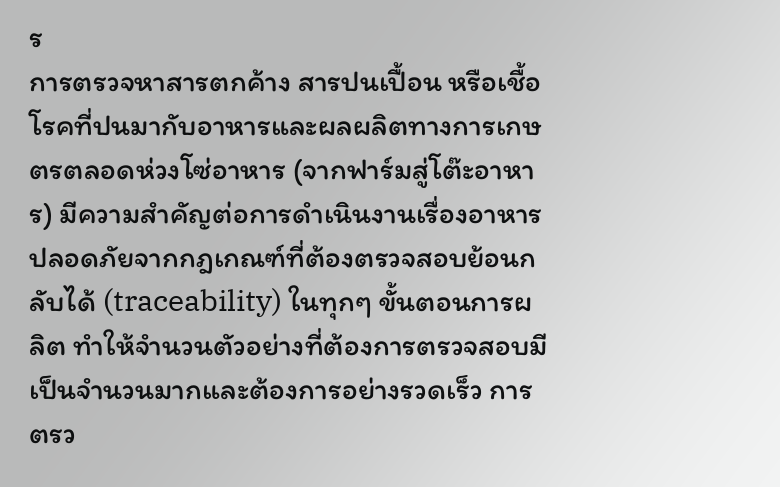ร
การตรวจหาสารตกค้าง สารปนเปื้อน หรือเชื้อโรคที่ปนมากับอาหารและผลผลิตทางการเกษตรตลอดห่วงโซ่อาหาร (จากฟาร์มสู่โต๊ะอาหาร) มีความสำคัญต่อการดำเนินงานเรื่องอาหารปลอดภัยจากกฎเกณฑ์ที่ต้องตรวจสอบย้อนกลับได้ (traceability) ในทุกๆ ขั้นตอนการผลิต ทำให้จำนวนตัวอย่างที่ต้องการตรวจสอบมีเป็นจำนวนมากและต้องการอย่างรวดเร็ว การตรว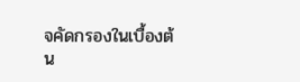จคัดกรองในเบื้องต้น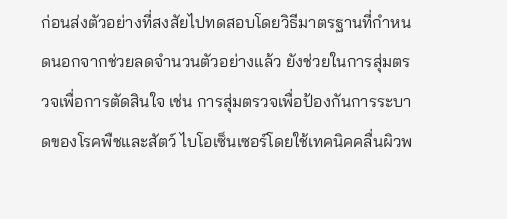ก่อนส่งตัวอย่างที่สงสัยไปทดสอบโดยวิธีมาตรฐานที่กำหนดนอกจากช่วยลดจำนวนตัวอย่างแล้ว ยังช่วยในการสุ่มตรวจเพื่อการตัดสินใจ เช่น การสุ่มตรวจเพื่อป้องกันการระบาดของโรคพืชและสัตว์ ไบโอเซ็นเซอร์โดยใช้เทคนิคคลื่นผิวพ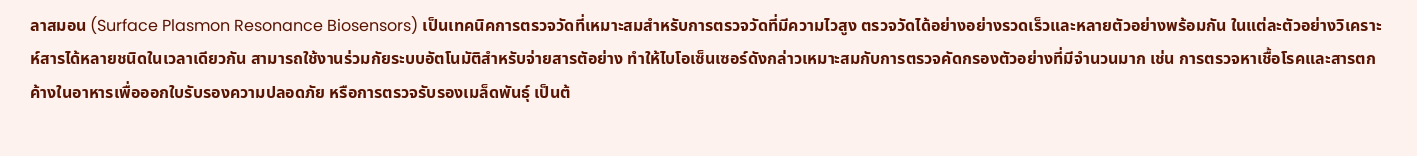ลาสมอน (Surface Plasmon Resonance Biosensors) เป็นเทคนิคการตรวจวัดที่เหมาะสมสำหรับการตรวจวัดที่มีความไวสูง ตรวจวัดได้อย่างอย่างรวดเร็วและหลายตัวอย่างพร้อมกัน ในแต่ละตัวอย่างวิเคราะห์สารได้หลายชนิดในเวลาเดียวกัน สามารถใช้งานร่วมกัยระบบอัตโนมัติสำหรับจ่ายสารตัอย่าง ทำให้ไบโอเซ็นเซอร์ดังกล่าวเหมาะสมกับการตรวจคัดกรองตัวอย่างที่มีจำนวนมาก เช่น การตรวจหาเชื้อโรคและสารตกค้างในอาหารเพื่อออกใบรับรองความปลอดภัย หรือการตรวจรับรองเมล็ดพันธุ์ เป็นต้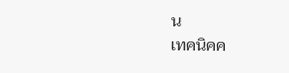น
เทคนิคค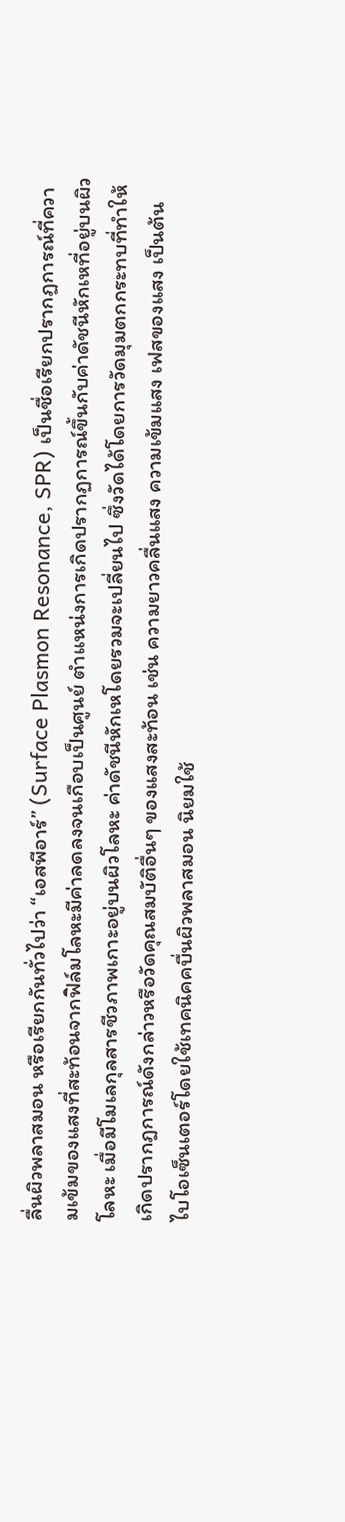ลื่นผิวพลาสมอน หรือเรียกกันทั่วไปว่า “เอสพีอาร์” (Surface Plasmon Resonance, SPR) เป็นชื่อเรียกปรากฏการณ์ที่ความเข้มของแสงที่สะท้อนจากฟิล์มโลหะมีค่าลดลงจนเกือบเป็นศูนย์ ตำแหน่งการเกิดปรากฏการณ์ขึ้นกับค่าดัชนีหักเหที่อยู่บนผิวโลหะ เมื่อมีโมเลกุลสารชีวภาพเกาะอยู่บนผิวโลหะ ค่าดัชนีหักเหโดยรวมจะเปลี่ยนไป ซึ่งวัดได้โดยการวัดมุมตกกระทบที่ทำให้เกิดปรากฎการณ์ดังกล่าวหรือวัดคุณสมบัติอื่นๆ ของแสงสะท้อน เช่น ความยาวคลื่นแสง ความเข้มแสง เฟสของแสง เป็นต้น
ไบโอเซ็นเตอร์โดยใช้เทคนิคคบื่นผิวพลาสมอน นิยมใช้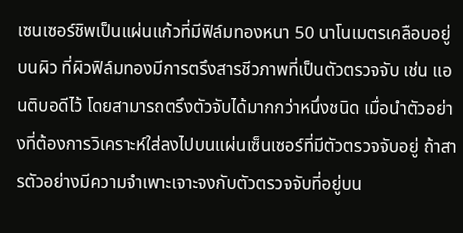เซนเซอร์ชิพเป็นแผ่นแก้วที่มีฟิล์มทองหนา 50 นาโนเมตรเคลือบอยู่บนผิว ที่ผิวฟิล์มทองมีการตรึงสารชีวภาพที่เป็นตัวตรวจจับ เช่น แอนติบอดีไว้ โดยสามารถตรึงตัวจับได้มากกว่าหนึ่งชนิด เมื่อนำตัวอย่างที่ต้องการวิเคราะห์ใส่ลงไปบนแผ่นเซ็นเซอร์ที่มีตัวตรวจจับอยู่ ถ้าสารตัวอย่างมีความจำเพาะเจาะจงกับตัวตรวจจับที่อยู่บน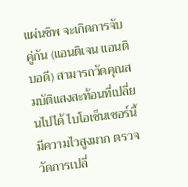แผ่นชิพ จะเกิดการจับคู่กัน (แอนติเจน แอนติบอดี) สามารถวัดคุณสมบัติแสงสะท้อนที่เปลี่ยนไปได้ ไบโอเซ็นเซอร์นี้มีความไวสูงมาก ตรวจวัดการเปลี่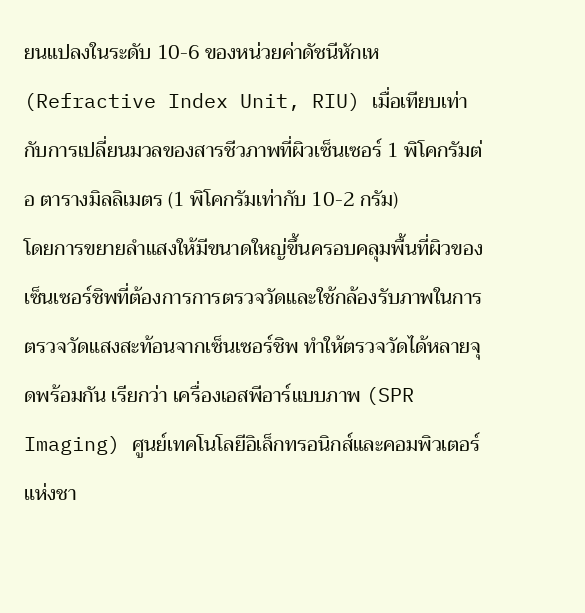ยนแปลงในระดับ 10-6 ของหน่วยค่าดัชนีหักเห (Refractive Index Unit, RIU) เมื่อเทียบเท่ากับการเปลี่ยนมวลของสารชีวภาพที่ผิวเซ็นเซอร์ 1 พิโคกรัมต่อ ตารางมิลลิเมตร (1 พิโคกรัมเท่ากับ 10-2 กรัม)
โดยการขยายลำแสงให้มีขนาดใหญ่ขึ้นครอบคลุมพื้นที่ผิวของเซ็นเซอร์ชิพที่ต้องการการตรวจวัดและใช้กล้องรับภาพในการตรวจวัดแสงสะท้อนจากเซ็นเซอร์ชิพ ทำให้ตรวจวัดได้หลายจุดพร้อมกัน เรียกว่า เครื่องเอสพีอาร์แบบภาพ (SPR Imaging) ศูนย์เทคโนโลยีอิเล็กทรอนิกส์และคอมพิวเตอร์แห่งชา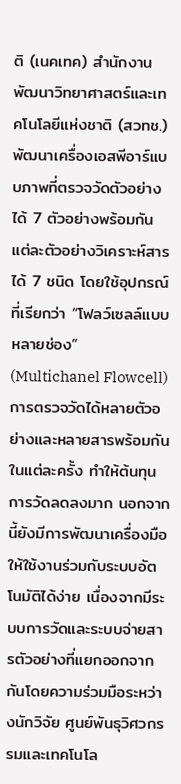ติ (เนคเทค) สำนักงานพัฒนาวิทยาศาสตร์และเทคโนโลยีแห่งชาติ (สวทช.) พัฒนาเครื่องเอสพีอาร์แบบภาพที่ตรวจวัดตัวอย่างได้ 7 ตัวอย่างพร้อมกัน แต่ละตัวอย่างวิเคราะห์สารได้ 7 ชนิด โดยใช้อุปกรณ์ที่เรียกว่า “โฟลว์เซลล์แบบหลายช่อง” (Multichanel Flowcell) การตรวจวัดได้หลายตัวอย่างและหลายสารพร้อมกันในแต่ละครั้ง ทำให้ต้นทุนการวัดลดลงมาก นอกจากนี้ยังมีการพัฒนาเครื่องมือให้ใช้งานร่วมกับระบบอัตโนมัติได้ง่าย เนื่องจากมีระบบการวัดและระบบจ่ายสารตัวอย่างที่แยกออกจากกันโดยความร่วมมือระหว่างนักวิจัย ศูนย์พันธุวิศวกรรมและเทคโนโล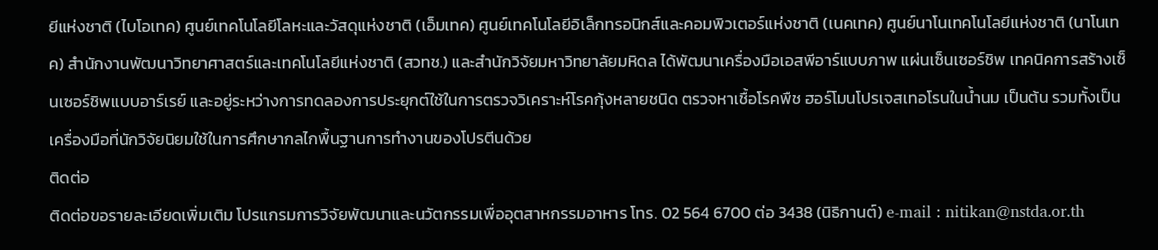ยีแห่งชาติ (ไบโอเทค) ศูนย์เทคโนโลยีโลหะและวัสดุแห่งชาติ (เอ็มเทค) ศูนย์เทคโนโลยีอิเล็กทรอนิกส์และคอมพิวเตอร์แห่งชาติ (เนคเทค) ศูนย์นาโนเทคโนโลยีแห่งชาติ (นาโนเทค) สำนักงานพัฒนาวิทยาศาสตร์และเทคโนโลยีแห่งชาติ (สวทช.) และสำนักวิจัยมหาวิทยาลัยมหิดล ได้พัฒนาเครื่องมือเอสพีอาร์แบบภาพ แผ่นเซ็นเซอร์ชิพ เทคนิคการสร้างเซ็นเซอร์ชิพแบบอาร์เรย์ และอยู่ระหว่างการทดลองการประยุกต์ใช้ในการตรวจวิเคราะห์โรคกุ้งหลายชนิด ตรวจหาเชื้อโรคพืช ฮอร์โมนโปรเจสเทอโรนในน้ำนม เป็นต้น รวมทั้งเป็นเครื่องมือที่นักวิจัยนิยมใช้ในการศึกษากลไกพื้นฐานการทำงานของโปรตีนด้วย
ติดต่อ
ติดต่อขอรายละเอียดเพิ่มเติม โปรแกรมการวิจัยพัฒนาและนวัตกรรมเพื่ออุตสาหกรรมอาหาร โทร. 02 564 6700 ต่อ 3438 (นิธิกานต์) e-mail : nitikan@nstda.or.th